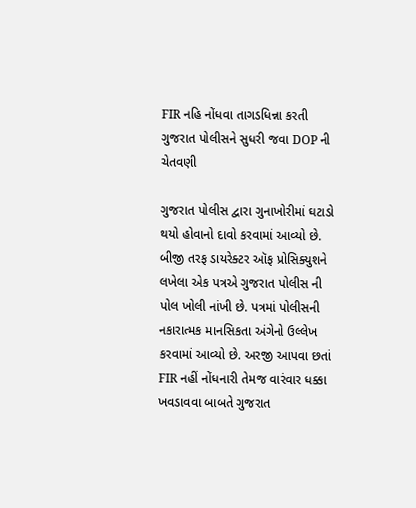FIR નહિ નોંધવા તાગડધિન્ના કરતી ગુજરાત પોલીસને સુધરી જવા DOP ની ચેતવણી

ગુજરાત પોલીસ દ્વારા ગુનાખોરીમાં ઘટાડો થયો હોવાનો દાવો કરવામાં આવ્યો છે. બીજી તરફ ડાયરેક્ટર ઑફ પ્રોસિક્યુશને લખેલા એક પત્રએ ગુજરાત પોલીસ ની પોલ ખોલી નાંખી છે. પત્રમાં પોલીસની નકારાત્મક માનસિકતા અંગેનો ઉલ્લેખ કરવામાં આવ્યો છે. અરજી આપવા છતાં FIR નહીં નોંધનારી તેમજ વારંવાર ધક્કા ખવડાવવા બાબતે ગુજરાત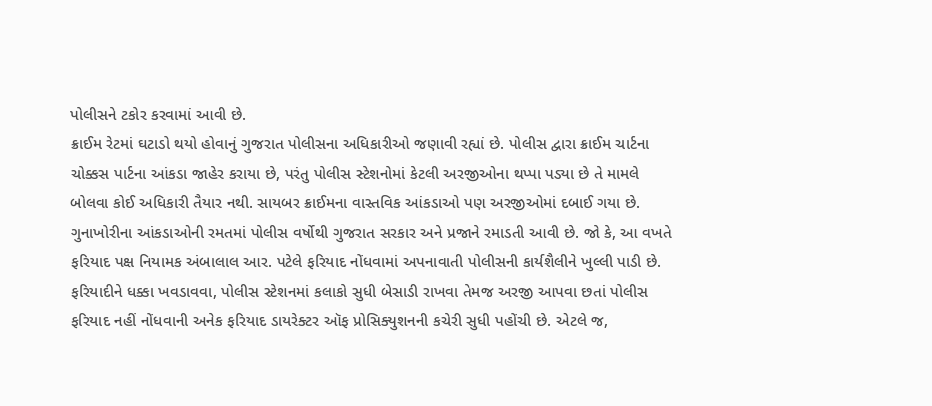પોલીસને ટકોર કરવામાં આવી છે.
ક્રાઈમ રેટમાં ઘટાડો થયો હોવાનું ગુજરાત પોલીસના અધિકારીઓ જણાવી રહ્યાં છે. પોલીસ દ્વારા ક્રાઈમ ચાર્ટના ચોક્કસ પાર્ટના આંકડા જાહેર કરાયા છે, પરંતુ પોલીસ સ્ટેશનોમાં કેટલી અરજીઓના થપ્પા પડ્યા છે તે મામલે બોલવા કોઈ અધિકારી તૈયાર નથી. સાયબર ક્રાઈમના વાસ્તવિક આંકડાઓ પણ અરજીઓમાં દબાઈ ગયા છે.
ગુનાખોરીના આંકડાઓની રમતમાં પોલીસ વર્ષોથી ગુજરાત સરકાર અને પ્રજાને રમાડતી આવી છે. જો કે, આ વખતે ફરિયાદ પક્ષ નિયામક અંબાલાલ આર. પટેલે ફરિયાદ નોંધવામાં અપનાવાતી પોલીસની કાર્યશૈલીને ખુલ્લી પાડી છે. ફરિયાદીને ધક્કા ખવડાવવા, પોલીસ સ્ટેશનમાં કલાકો સુધી બેસાડી રાખવા તેમજ અરજી આપવા છતાં પોલીસ ફરિયાદ નહીં નોંધવાની અનેક ફરિયાદ ડાયરેક્ટર ઑફ પ્રોસિક્યુશનની કચેરી સુધી પહોંચી છે. એટલે જ,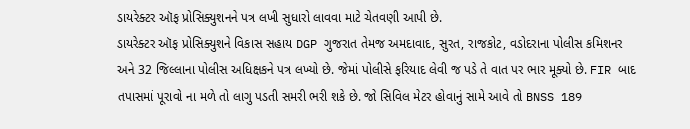ડાયરેક્ટર ઑફ પ્રોસિક્યુશનને પત્ર લખી સુધારો લાવવા માટે ચેતવણી આપી છે.
ડાયરેક્ટર ઑફ પ્રોસિક્યુશને વિકાસ સહાય DGP ગુજરાત તેમજ અમદાવાદ, સુરત, રાજકોટ, વડોદરાના પોલીસ કમિશનર અને 32 જિલ્લાના પોલીસ અધિક્ષકને પત્ર લખ્યો છે. જેમાં પોલીસે ફરિયાદ લેવી જ પડે તે વાત પર ભાર મૂક્યો છે. FIR બાદ તપાસમાં પૂરાવો ના મળે તો લાગુ પડતી સમરી ભરી શકે છે. જો સિવિલ મેટર હોવાનું સામે આવે તો BNSS 189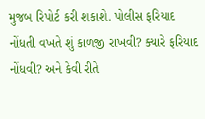મુજબ રિપોર્ટ કરી શકાશે. પોલીસ ફરિયાદ નોંધતી વખતે શું કાળજી રાખવી? ક્યારે ફરિયાદ નોંધવી? અને કેવી રીતે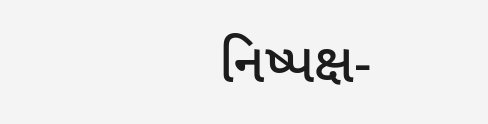નિષ્પક્ષ-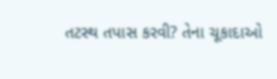તટસ્થ તપાસ કરવી? તેના ચૂકાદાઓ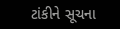ટાંકીને સૂચના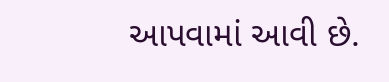આપવામાં આવી છે.